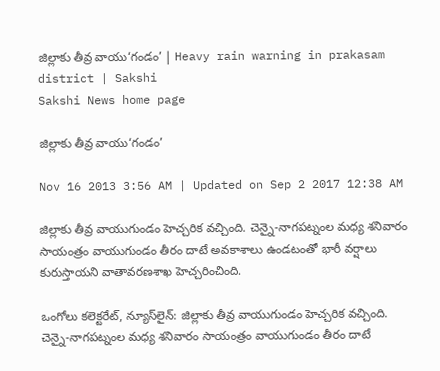జిల్లాకు తీవ్ర వాయు‘గండం’ | Heavy rain warning in prakasam district | Sakshi
Sakshi News home page

జిల్లాకు తీవ్ర వాయు‘గండం’

Nov 16 2013 3:56 AM | Updated on Sep 2 2017 12:38 AM

జిల్లాకు తీవ్ర వాయుగుండం హెచ్చరిక వచ్చింది. చెన్నై-నాగపట్నంల మధ్య శనివారం సాయంత్రం వాయుగుండం తీరం దాటే అవకాశాలు ఉండటంతో భారీ వర్షాలు కురుస్తాయని వాతావరణశాఖ హెచ్చరించింది.

ఒంగోలు కలెక్టరేట్, న్యూస్‌లైన్: జిల్లాకు తీవ్ర వాయుగుండం హెచ్చరిక వచ్చింది. చెన్నై-నాగపట్నంల మధ్య శనివారం సాయంత్రం వాయుగుండం తీరం దాటే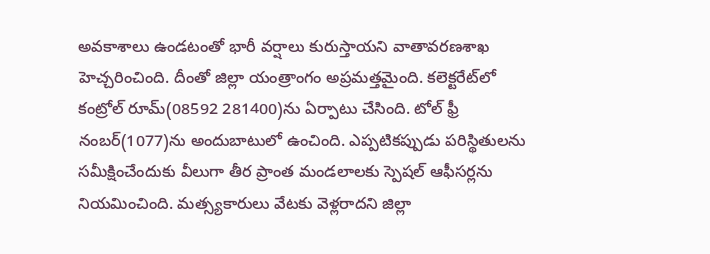అవకాశాలు ఉండటంతో భారీ వర్షాలు కురుస్తాయని వాతావరణశాఖ హెచ్చరించింది. దీంతో జిల్లా యంత్రాంగం అప్రమత్తమైంది. కలెక్టరేట్‌లో కంట్రోల్ రూమ్(08592 281400)ను ఏర్పాటు చేసింది. టోల్ ఫ్రీ నంబర్(1077)ను అందుబాటులో ఉంచింది. ఎప్పటికప్పుడు పరిస్థితులను సమీక్షించేందుకు వీలుగా తీర ప్రాంత మండలాలకు స్పెషల్ ఆఫీసర్లను నియమించింది. మత్స్యకారులు వేటకు వెళ్లరాదని జిల్లా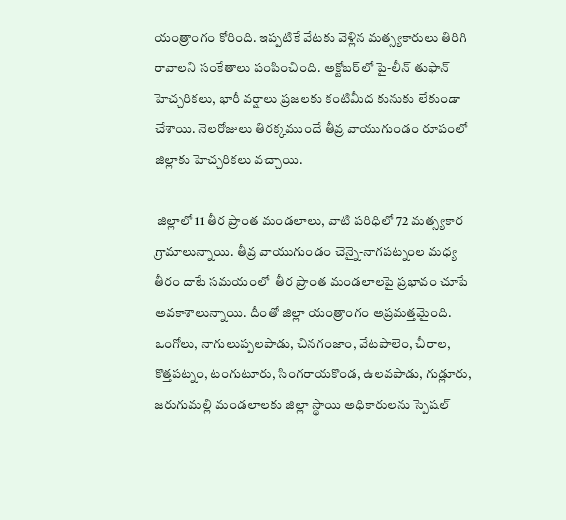యంత్రాంగం కోరింది. ఇప్పటికే వేటకు వెళ్లిన మత్స్యకారులు తిరిగి రావాలని సంకేతాలు పంపించింది. అక్టోబర్‌లో పై-లీన్ తుఫాన్ హెచ్చరికలు, భారీ వర్షాలు ప్రజలకు కంటిమీద కునుకు లేకుండా చేశాయి. నెలరోజులు తిరక్కముందే తీవ్ర వాయుగుండం రూపంలో జిల్లాకు హెచ్చరికలు వచ్చాయి.

 జిల్లాలో 11 తీర ప్రాంత మండలాలు, వాటి పరిధిలో 72 మత్స్యకార గ్రామాలున్నాయి. తీవ్ర వాయుగుండం చెన్నై-నాగపట్నంల మధ్య తీరం దాటే సమయంలో  తీర ప్రాంత మండలాలపై ప్రభావం చూపే అవకాశాలున్నాయి. దీంతో జిల్లా యంత్రాంగం అప్రమత్తమైంది. ఒంగోలు, నాగులుప్పలపాడు, చినగంజాం, వేటపాలెం, చీరాల, కొత్తపట్నం, టంగుటూరు, సింగరాయకొండ, ఉలవపాడు, గుడ్లూరు, జరుగుమల్లి మండలాలకు జిల్లా స్థాయి అధికారులను స్పెషల్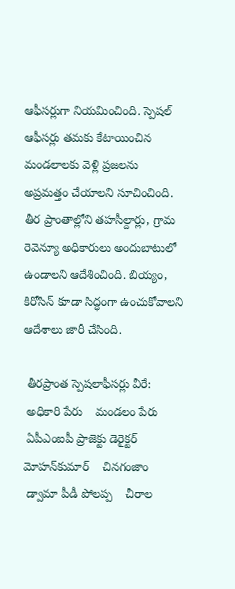ఆఫీసర్లుగా నియమించింది. స్పెషల్ ఆఫీసర్లు తమకు కేటాయించిన మండలాలకు వెళ్లి ప్రజలను అప్రమత్తం చేయాలని సూచించింది. తీర ప్రాంతాల్లోని తహసీల్దార్లు, గ్రామ రెవెన్యూ అధికారులు అందుబాటులో ఉండాలని ఆదేశించింది. బియ్యం, కిరోసిన్ కూడా సిద్ధంగా ఉంచుకోవాలని ఆదేశాలు జారీ చేసింది.

 తీరప్రాంత స్పెషలాఫీసర్లు వీరే:
 అధికారి పేరు    మండలం పేరు
 ఏపీఎంఐపీ ప్రాజెక్టు డెరైక్టర్ మోహన్‌కుమార్    చినగంజాం
 డ్వామా పీడీ పోలప్ప    చీరాల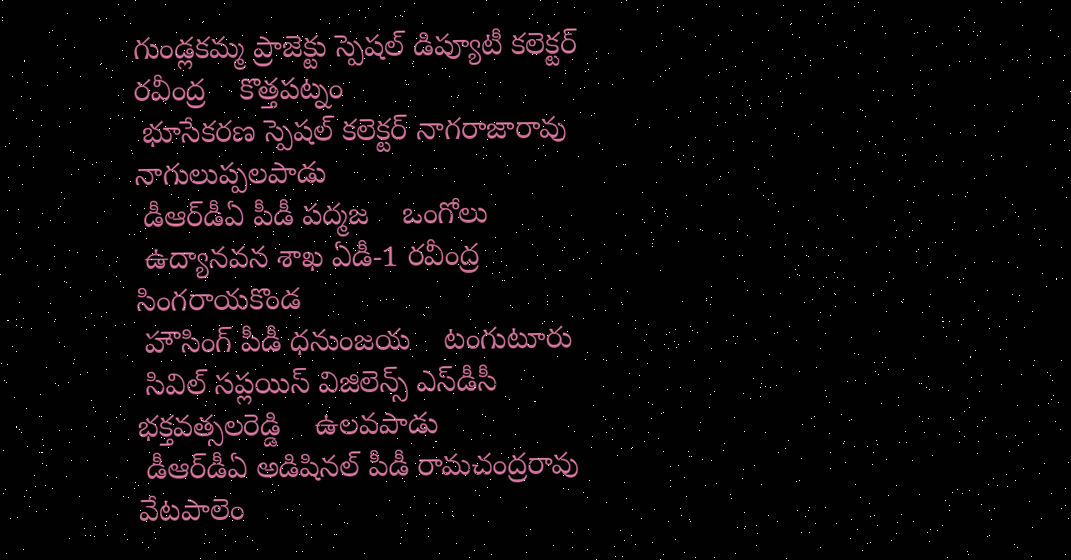గుండ్లకమ్మ ప్రాజెక్టు స్పెషల్ డిప్యూటీ కలెక్టర్ రవీంద్ర    కొత్తపట్నం
 భూసేకరణ స్పెషల్ కలెక్టర్ నాగరాజారావు    నాగులుప్పలపాడు
 డీఆర్‌డీఏ పీడీ పద్మజ    ఒంగోలు
 ఉద్యానవన శాఖ ఏడీ-1 రవీంద్ర    సింగరాయకొండ
 హౌసింగ్ పీడీ ధనుంజయ    టంగుటూరు
 సివిల్ సప్లయిస్ విజిలెన్స్ ఎస్‌డీసీ భక్తవత్సలరెడ్డి    ఉలవపాడు
 డీఆర్‌డీఏ అడిషినల్ పీడీ రామచంద్రరావు    వేటపాలెం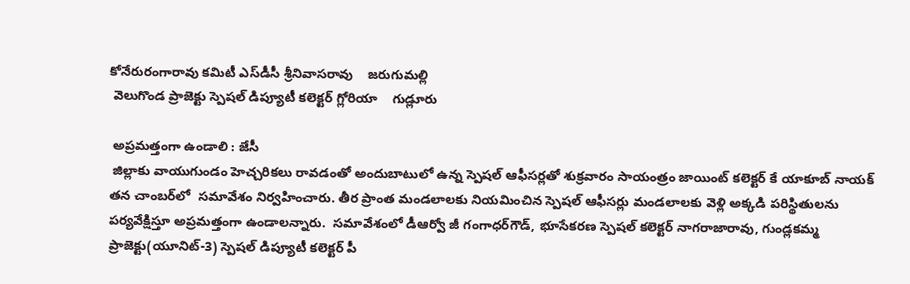కోనేరురంగారావు కమిటీ ఎస్‌డీసీ శ్రీనివాసరావు    జరుగుమల్లి
 వెలుగొండ ప్రాజెక్టు స్పెషల్ డిప్యూటీ కలెక్టర్ గ్లోరియా    గుడ్లూరు

 అప్రమత్తంగా ఉండాలి : జేసీ
 జిల్లాకు వాయుగుండం హెచ్చరికలు రావడంతో అందుబాటులో ఉన్న స్పెషల్ ఆఫీసర్లతో శుక్రవారం సాయంత్రం జాయింట్ కలెక్టర్ కే యాకూబ్ నాయక్ తన చాంబర్‌లో  సమావేశం నిర్వహించారు. తీర ప్రాంత మండలాలకు నియమించిన స్పెషల్ ఆఫీసర్లు మండలాలకు వెళ్లి అక్కడి పరిస్థితులను పర్యవేక్షిస్తూ అప్రమత్తంగా ఉండాలన్నారు.  సమావేశంలో డీఆర్వో జీ గంగాధర్‌గౌడ్, భూసేకరణ స్పెషల్ కలెక్టర్ నాగరాజారావు, గుండ్లకమ్మ ప్రాజెక్టు(యూనిట్-3) స్పెషల్ డిప్యూటీ కలెక్టర్ పీ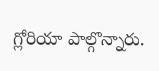గ్లోరియా పాల్గొన్నారు.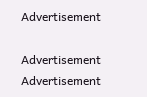Advertisement

Advertisement
Advertisement